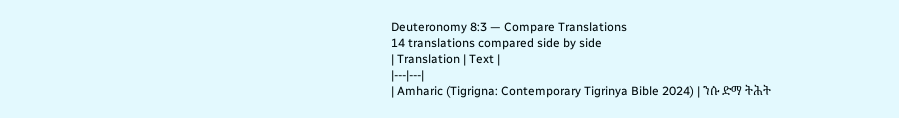Deuteronomy 8:3 — Compare Translations
14 translations compared side by side
| Translation | Text |
|---|---|
| Amharic (Tigrigna: Contemporary Tigrinya Bible 2024) | ንሱ ድማ ትሕት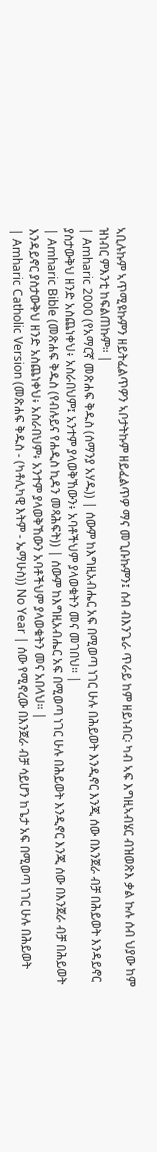ኣቢሉኩም ኣጥሚዩኩምን ዘይትፈልጥዎን ኣቦታትኩም ዘይፈልጥዎ ማና መጊቡኩምን፤ ሰብ ብእንጌራ ጥራይ ከም ዘይነብር፡ ካብ ኣፍ እግዚኣብሄር ብዝወጽእ ቃል ኩሉ ሰብ ህያው ከም ዝነብር ምእንቲ ከፍልጠኩም። |
| Amharic 2000 (የአማርኛ መጽሐፍ ቅዱስ (ሰማንያ አሃዱ)) | ሰውም ከእግዚአብሔር አፍ በሚወጣ ነገር ሁሉ በሕይወት እንዲኖር እንጂ ሰው በእንጀራ ብቻ በሕይወት እንዳይኖር ያስታውቅህ ዘንድ አስጨነቀህ፥ አስራበህም፤ አንተም ያላወቅኸውን፥ አባቶችህም ያላወቁትን መና መገበህ። |
| Amharic Bible (መጽሐፍ ቅዱስ (የብሉይና የሐዲስ ኪዳን መጻሕፍት)) | ሰውም ከእግዚአብሔር አፍ በሚወጣ ነገር ሁሉ በሕይወት እንዲኖር እንጂ ሰው በእንጀራ ብቻ በሕይወት እንዳይኖር ያስታውቅህ ዘንድ አስጨነቀህ፥ አስራበህም፥ አንተም ያላወቅኸውን አባቶችህም ያላወቁትን መና አበላህ። |
| Amharic Catholic Version (መጽሐፍ ቅዱስ - (ካቶሊካዊ እትም - ኤማሁስ)) No Year | ሰው የሚኖረው በእንጀራ ብቻ ሳይሆን ከጌታ አፍ በሚወጣ ነገር ሁሉ በሕይወት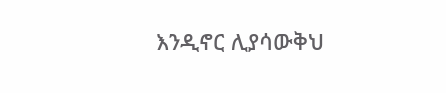እንዲኖር ሊያሳውቅህ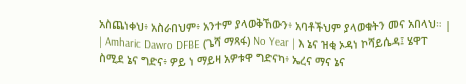አስጨነቀህ፥ አስራበህም፥ አንተም ያላወቅኸውን፥ አባቶችህም ያላወቁትን መና አበላህ። |
| Amharic Dawro DFBE (ጌሻ ማጻፋ) No Year | እ ኔና ዝቂ ኦዳነ ኮሻይሴዳ፤ ሄዋፐ ስሚደ ኔና ግድና፥ ዎይ ነ ማይዛ አዎቱዋ ግድናካ፥ ኤረና ማና ኔና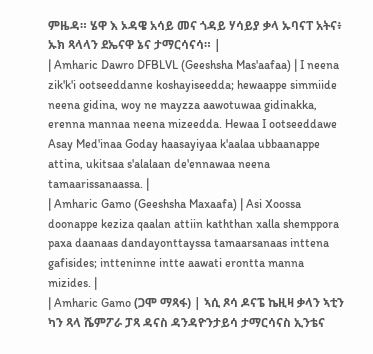ምዜዳ። ሄዋ እ ኦዳዌ አሳይ መና ጎዳይ ሃሳይያ ቃላ ኡባናፐ አትና፥ ኡክ ጻላላን ደኤናዋ ኔና ታማርሳናሳ። |
| Amharic Dawro DFBLVL (Geeshsha Mas'aafaa) | I neena zik'k'i ootseeddanne koshayiseedda; hewaappe simmiide neena gidina, woy ne mayzza aawotuwaa gidinakka, erenna mannaa neena mizeedda. Hewaa I ootseeddawe Asay Med'inaa Goday haasayiyaa k'aalaa ubbaanappe attina, ukitsaa s'alalaan de'ennawaa neena tamaarissanaassa. |
| Amharic Gamo (Geeshsha Maxaafa) | Asi Xoossa doonappe keziza qaalan attiin kaththan xalla shemppora paxa daanaas dandayonttayssa tamaarsanaas inttena gafisides; intteninne intte aawati erontta manna mizides. |
| Amharic Gamo (ጋሞ ማጻፋ) | ኣሲ ጾሳ ዶናፔ ኬዚዛ ቃላን ኣቲን ካን ጻላ ሼምፖራ ፓጻ ዳናስ ዳንዳዮንታይሳ ታማርሳናስ ኢንቴና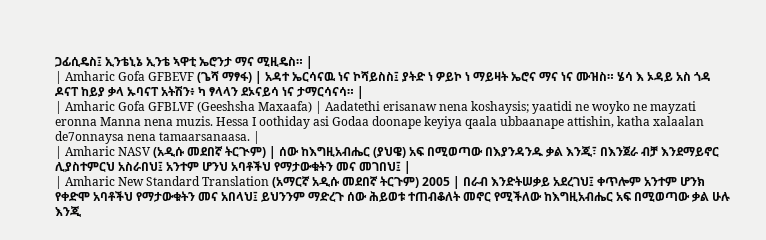ጋፊሲዴስ፤ ኢንቴኒኔ ኢንቴ ኣዋቲ ኤሮንታ ማና ሚዚዴስ። |
| Amharic Gofa GFBEVF (ጌሻ ማፃፋ) | አዳተ ኤርሳናዉ ነና ኮሻይስስ፤ ያትድ ነ ዎይኮ ነ ማይዛት ኤሮና ማና ነና ሙዝስ። ሄሳ እ ኦዳይ አስ ጎዳ ዶናፐ ከይያ ቃላ ኡባናፐ አትሽን፥ ካ ፃላላን ደኦናይሳ ነና ታማርሳናሳ። |
| Amharic Gofa GFBLVF (Geeshsha Maxaafa) | Aadatethi erisanaw nena koshaysis; yaatidi ne woyko ne mayzati eronna Manna nena muzis. Hessa I oothiday asi Godaa doonape keyiya qaala ubbaanape attishin, katha xalaalan de7onnaysa nena tamaarsanaasa. |
| Amharic NASV (አዲሱ መደበኛ ትርጒም) | ሰው ከእግዚአብሔር (ያህዌ) አፍ በሚወጣው በእያንዳንዱ ቃል እንጂ፣ በእንጀራ ብቻ እንደማይኖር ሊያስተምርህ አስራበህ፤ አንተም ሆንህ አባቶችህ የማታውቁትን መና መገበህ፤ |
| Amharic New Standard Translation (አማርኛ አዲሱ መደበኛ ትርጉም) 2005 | በራብ እንድትሠቃይ አደረገህ፤ ቀጥሎም አንተም ሆንክ የቀድሞ አባቶችህ የማታውቁትን መና አበላህ፤ ይህንንም ማድረጉ ሰው ሕይወቱ ተጠብቆለት መኖር የሚችለው ከእግዚአብሔር አፍ በሚወጣው ቃል ሁሉ እንጂ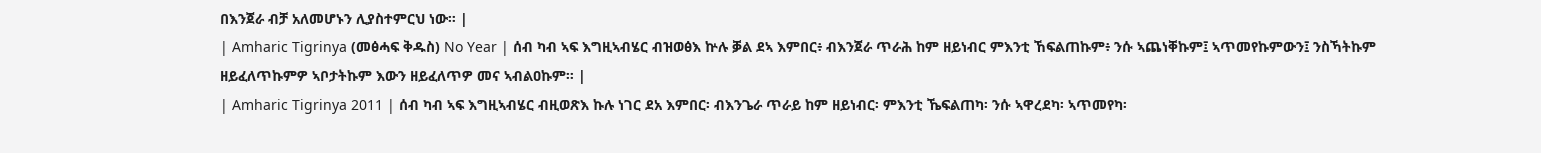በእንጀራ ብቻ አለመሆኑን ሊያስተምርህ ነው። |
| Amharic Tigrinya (መፅሓፍ ቅዱስ) No Year | ሰብ ካብ ኣፍ እግዚኣብሄር ብዝወፅእ ኵሉ ቓል ደኣ እምበር፥ ብእንጀራ ጥራሕ ከም ዘይነብር ምእንቲ ኸፍልጠኩም፥ ንሱ ኣጨነቐኩም፤ ኣጥመየኩምውን፤ ንስኻትኩም ዘይፈለጥኩምዎ ኣቦታትኩም እውን ዘይፈለጥዎ መና ኣብልዐኩም። |
| Amharic Tigrinya 2011 | ሰብ ካብ ኣፍ እግዚኣብሄር ብዚወጽእ ኩሉ ነገር ደአ እምበር፡ ብእንጌራ ጥራይ ከም ዘይነብር፡ ምእንቲ ኼፍልጠካ፡ ንሱ ኣዋረደካ፡ ኣጥመየካ፡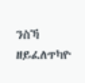ንስኻ ዘይፈለጥካዮ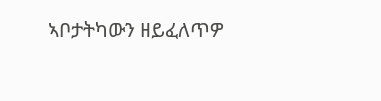ኣቦታትካውን ዘይፈለጥዎ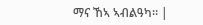ማና ኸኣ ኣብልዓካ። |